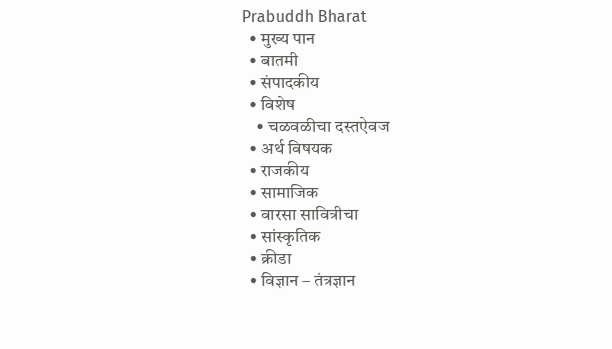Prabuddh Bharat
  • मुख्य पान
  • बातमी
  • संपादकीय
  • विशेष
    • चळवळीचा दस्तऐवज
  • अर्थ विषयक
  • राजकीय
  • सामाजिक
  • वारसा सावित्रीचा
  • सांस्कृतिक
  • क्रीडा
  • विज्ञान – तंत्रज्ञान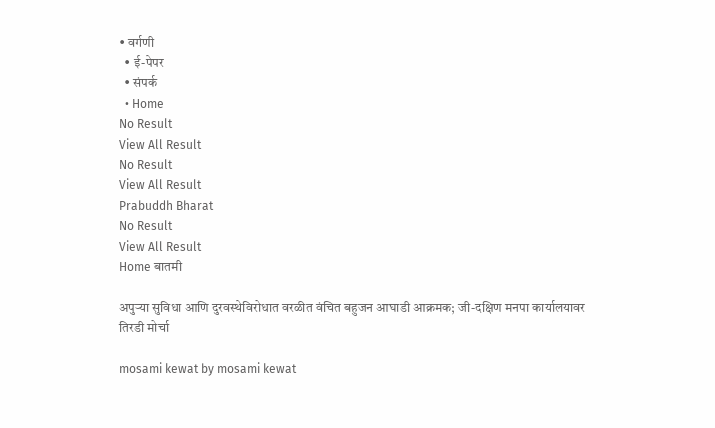• वर्गणी
  • ई-पेपर
  • संपर्क
  • Home
No Result
View All Result
No Result
View All Result
Prabuddh Bharat
No Result
View All Result
Home बातमी

अपुऱ्या सुविधा आणि दुरवस्थेविरोधात वरळीत वंचित बहुजन आघाडी आक्रमक; जी-दक्षिण मनपा कार्यालयावर तिरडी मोर्चा

mosami kewat by mosami kewat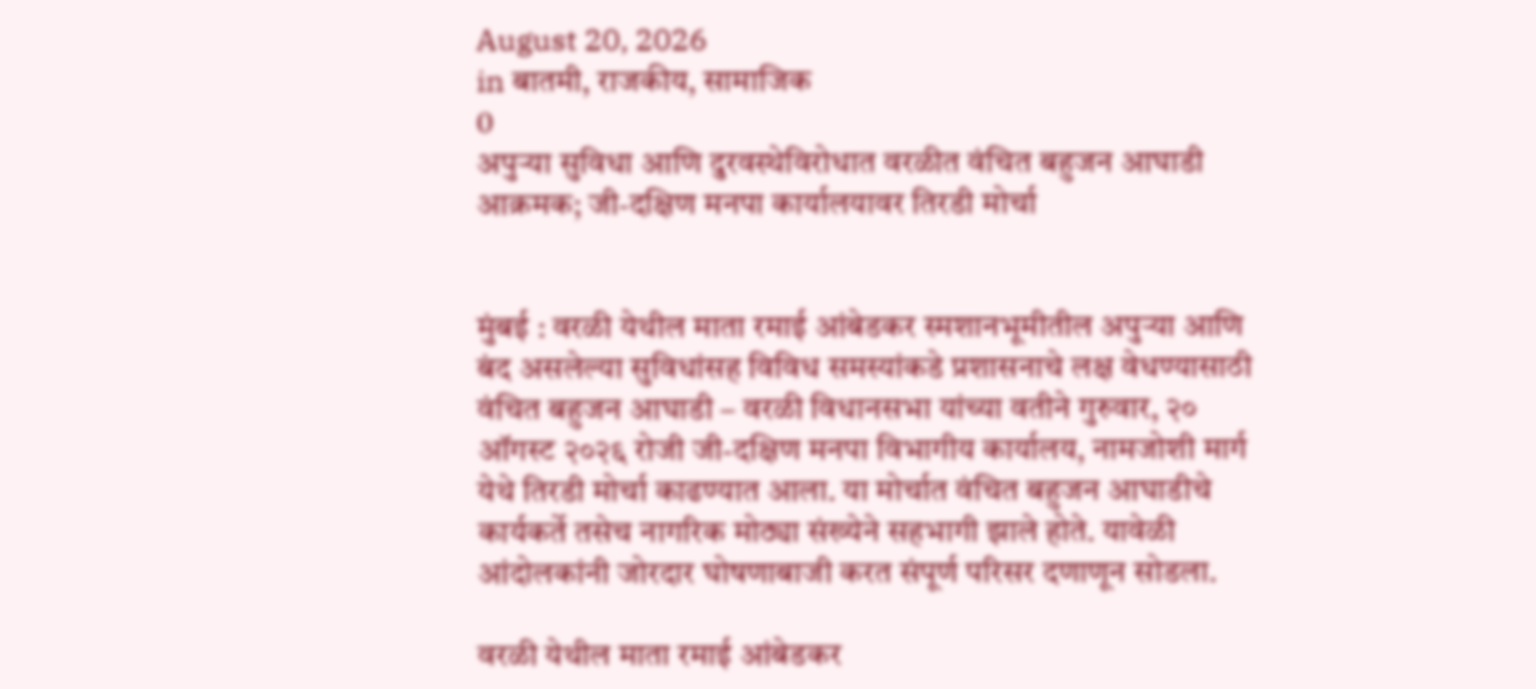August 20, 2026
in बातमी, राजकीय, सामाजिक
0
अपुऱ्या सुविधा आणि दुरवस्थेविरोधात वरळीत वंचित बहुजन आघाडी आक्रमक; जी-दक्षिण मनपा कार्यालयावर तिरडी मोर्चा


मुंबई : वरळी येथील माता रमाई आंबेडकर स्मशानभूमीतील अपुऱ्या आणि बंद असलेल्या सुविधांसह विविध समस्यांकडे प्रशासनाचे लक्ष वेधण्यासाठी वंचित बहुजन आघाडी – वरळी विधानसभा यांच्या वतीने गुरुवार, २० ऑगस्ट २०२६ रोजी जी-दक्षिण मनपा विभागीय कार्यालय, नामजोशी मार्ग येथे तिरडी मोर्चा काढण्यात आला. या मोर्चात वंचित बहुजन आघाडीचे कार्यकर्ते तसेच नागरिक मोठ्या संख्येने सहभागी झाले होते. यावेळी आंदोलकांनी जोरदार घोषणाबाजी करत संपूर्ण परिसर दणाणून सोडला.

वरळी येथील माता रमाई आंबेडकर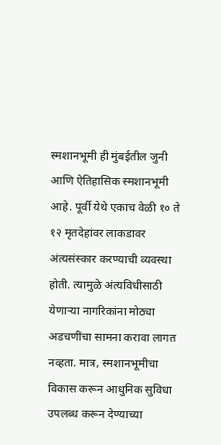स्मशानभूमी ही मुंबईतील जुनी आणि ऐतिहासिक स्मशानभूमी आहे. पूर्वी येथे एकाच वेळी १० ते १२ मृतदेहांवर लाकडावर अंत्यसंस्कार करण्याची व्यवस्था होती. त्यामुळे अंत्यविधीसाठी येणाऱ्या नागरिकांना मोठ्या अडचणींचा सामना करावा लागत नव्हता. मात्र, स्मशानभूमीचा विकास करून आधुनिक सुविधा उपलब्ध करून देण्याच्या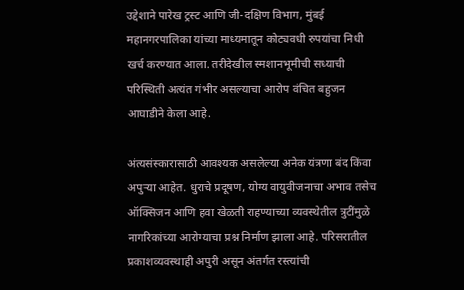उद्देशाने पारेख ट्रस्ट आणि जी-दक्षिण विभाग, मुंबई महानगरपालिका यांच्या माध्यमातून कोट्यवधी रुपयांचा निधी खर्च करण्यात आला. तरीदेखील स्मशानभूमीची सध्याची परिस्थिती अत्यंत गंभीर असल्याचा आरोप वंचित बहुजन आघाडीने केला आहे.

अंत्यसंस्कारासाठी आवश्यक असलेल्या अनेक यंत्रणा बंद किंवा अपुऱ्या आहेत. धुराचे प्रदूषण, योग्य वायुवीजनाचा अभाव तसेच ऑक्सिजन आणि हवा खेळती राहण्याच्या व्यवस्थेतील त्रुटींमुळे नागरिकांच्या आरोग्याचा प्रश्न निर्माण झाला आहे. परिसरातील प्रकाशव्यवस्थाही अपुरी असून अंतर्गत रस्त्यांची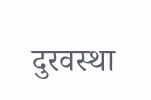दुरवस्था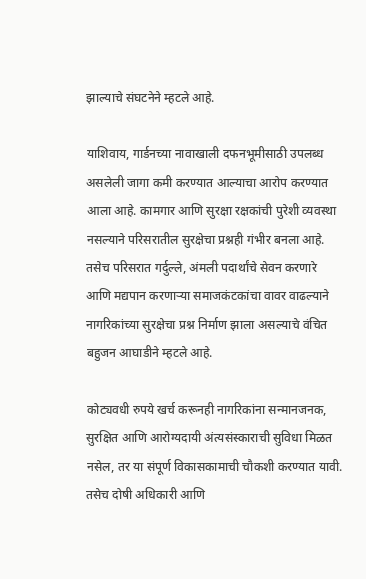झाल्याचे संघटनेने म्हटले आहे.

याशिवाय, गार्डनच्या नावाखाली दफनभूमीसाठी उपलब्ध असलेली जागा कमी करण्यात आल्याचा आरोप करण्यात आला आहे. कामगार आणि सुरक्षा रक्षकांची पुरेशी व्यवस्था नसल्याने परिसरातील सुरक्षेचा प्रश्नही गंभीर बनला आहे. तसेच परिसरात गर्दुल्ले, अंमली पदार्थांचे सेवन करणारे आणि मद्यपान करणाऱ्या समाजकंटकांचा वावर वाढल्याने नागरिकांच्या सुरक्षेचा प्रश्न निर्माण झाला असल्याचे वंचित बहुजन आघाडीने म्हटले आहे.

कोट्यवधी रुपये खर्च करूनही नागरिकांना सन्मानजनक, सुरक्षित आणि आरोग्यदायी अंत्यसंस्काराची सुविधा मिळत नसेल, तर या संपूर्ण विकासकामाची चौकशी करण्यात यावी. तसेच दोषी अधिकारी आणि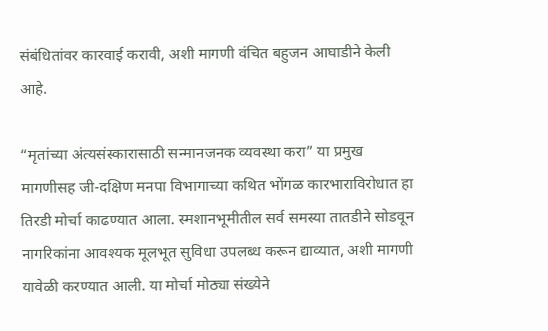संबंधितांवर कारवाई करावी, अशी मागणी वंचित बहुजन आघाडीने केली आहे.

“मृतांच्या अंत्यसंस्कारासाठी सन्मानजनक व्यवस्था करा” या प्रमुख मागणीसह जी-दक्षिण मनपा विभागाच्या कथित भोंगळ कारभाराविरोधात हा तिरडी मोर्चा काढण्यात आला. स्मशानभूमीतील सर्व समस्या तातडीने सोडवून नागरिकांना आवश्यक मूलभूत सुविधा उपलब्ध करून द्याव्यात, अशी मागणी यावेळी करण्यात आली. या मोर्चा मोठ्या संख्येने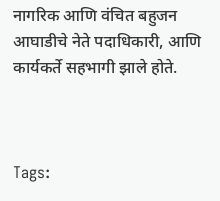नागरिक आणि वंचित बहुजन आघाडीचे नेते पदाधिकारी, आणि कार्यकर्ते सहभागी झाले होते.



Tags: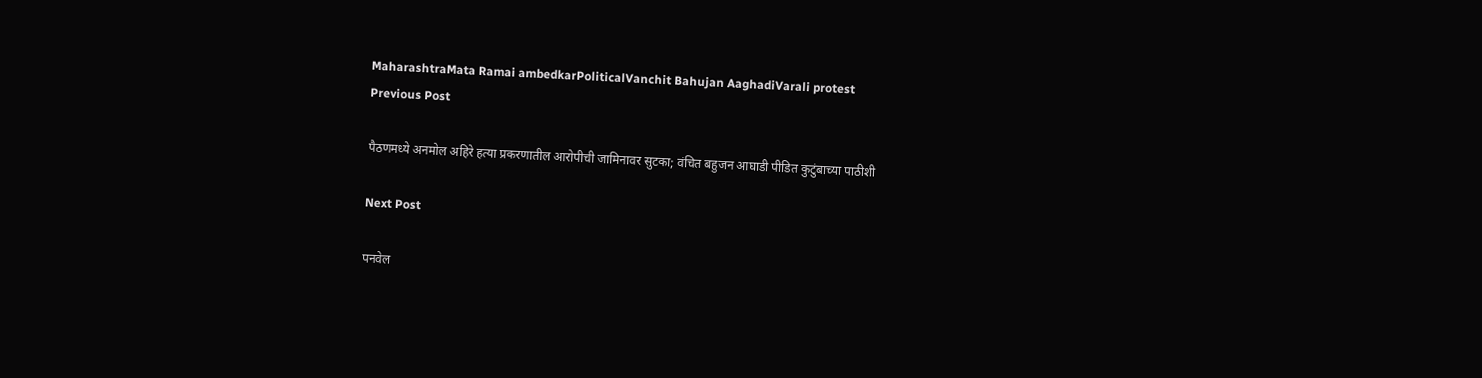MaharashtraMata Ramai ambedkarPoliticalVanchit Bahujan AaghadiVarali protest
Previous Post

पैठणमध्ये अनमोल अहिरे हत्या प्रकरणातील आरोपीची जामिनावर सुटका; वंचित बहुजन आघाडी पीडित कुटुंबाच्या पाठीशी

Next Post

पनवेल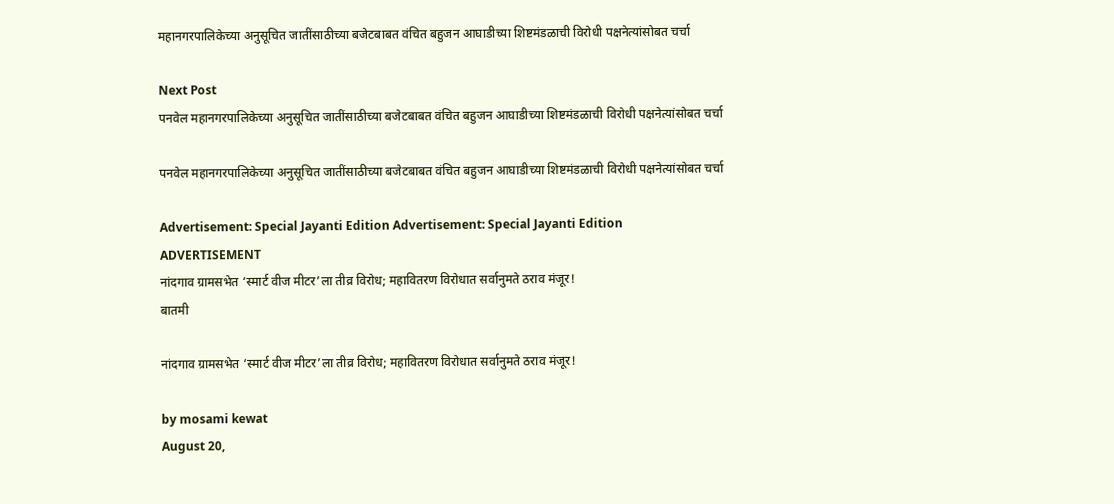महानगरपालिकेच्या अनुसूचित जातींसाठीच्या बजेटबाबत वंचित बहुजन आघाडीच्या शिष्टमंडळाची विरोधी पक्षनेत्यांसोबत चर्चा

Next Post
पनवेल महानगरपालिकेच्या अनुसूचित जातींसाठीच्या बजेटबाबत वंचित बहुजन आघाडीच्या शिष्टमंडळाची विरोधी पक्षनेत्यांसोबत चर्चा

पनवेल महानगरपालिकेच्या अनुसूचित जातींसाठीच्या बजेटबाबत वंचित बहुजन आघाडीच्या शिष्टमंडळाची विरोधी पक्षनेत्यांसोबत चर्चा

Advertisement: Special Jayanti Edition Advertisement: Special Jayanti Edition
ADVERTISEMENT
नांदगाव ग्रामसभेत ‘स्मार्ट वीज मीटर’ला तीव्र विरोध; महावितरण विरोधात सर्वानुमते ठराव मंजूर!
बातमी

नांदगाव ग्रामसभेत ‘स्मार्ट वीज मीटर’ला तीव्र विरोध; महावितरण विरोधात सर्वानुमते ठराव मंजूर!

by mosami kewat
August 20,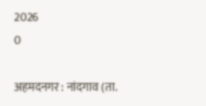2026
0

अहमदनगर : नांदगाव (ता.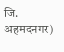जि. अहमदनगर)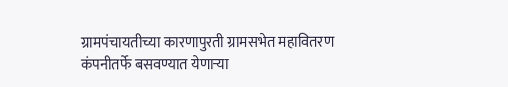ग्रामपंचायतीच्या कारणापुरती ग्रामसभेत महावितरण कंपनीतर्फे बसवण्यात येणाऱ्या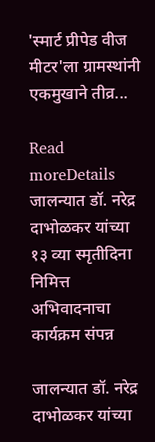'स्मार्ट प्रीपेड वीज मीटर'ला ग्रामस्थांनी एकमुखाने तीव्र...

Read moreDetails
जालन्यात डॉ. नरेद्र दाभोळकर यांच्या १३ व्या स्मृतीदिना निमित्त अभिवादनाचा कार्यक्रम संपन्न

जालन्यात डॉ. नरेद्र दाभोळकर यांच्या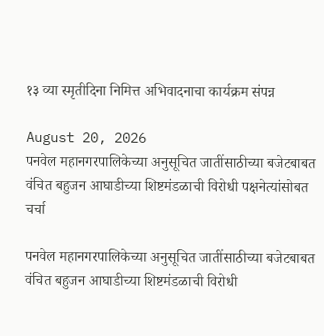१३ व्या स्मृतीदिना निमित्त अभिवादनाचा कार्यक्रम संपन्न

August 20, 2026
पनवेल महानगरपालिकेच्या अनुसूचित जातींसाठीच्या बजेटबाबत वंचित बहुजन आघाडीच्या शिष्टमंडळाची विरोधी पक्षनेत्यांसोबत चर्चा

पनवेल महानगरपालिकेच्या अनुसूचित जातींसाठीच्या बजेटबाबत वंचित बहुजन आघाडीच्या शिष्टमंडळाची विरोधी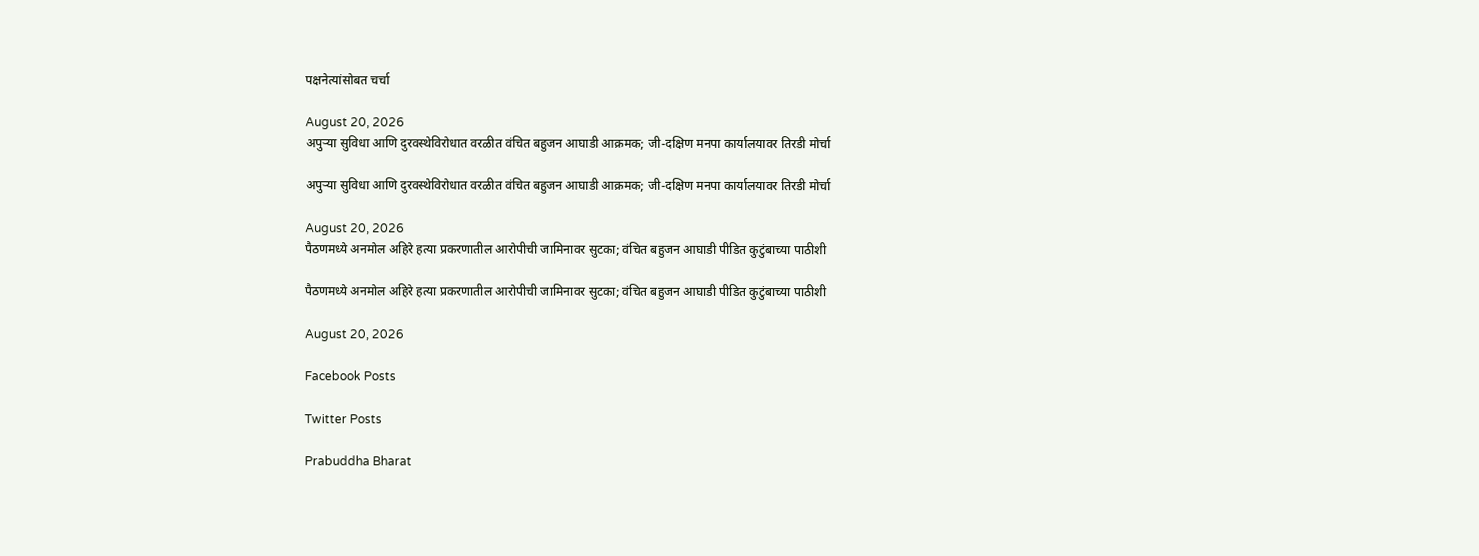पक्षनेत्यांसोबत चर्चा

August 20, 2026
अपुऱ्या सुविधा आणि दुरवस्थेविरोधात वरळीत वंचित बहुजन आघाडी आक्रमक; जी-दक्षिण मनपा कार्यालयावर तिरडी मोर्चा

अपुऱ्या सुविधा आणि दुरवस्थेविरोधात वरळीत वंचित बहुजन आघाडी आक्रमक; जी-दक्षिण मनपा कार्यालयावर तिरडी मोर्चा

August 20, 2026
पैठणमध्ये अनमोल अहिरे हत्या प्रकरणातील आरोपीची जामिनावर सुटका; वंचित बहुजन आघाडी पीडित कुटुंबाच्या पाठीशी

पैठणमध्ये अनमोल अहिरे हत्या प्रकरणातील आरोपीची जामिनावर सुटका; वंचित बहुजन आघाडी पीडित कुटुंबाच्या पाठीशी

August 20, 2026

Facebook Posts

Twitter Posts

Prabuddha Bharat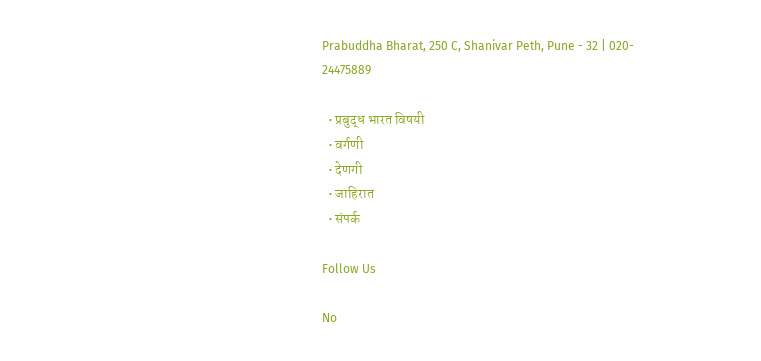Prabuddha Bharat, 250 C, Shanivar Peth, Pune - 32 | 020- 24475889

  • प्रबुद्ध भारत विषयी
  • वर्गणी
  • देणगी
  • जाहिरात
  • संपर्क

Follow Us

No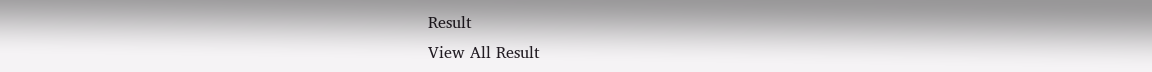Result
View All Result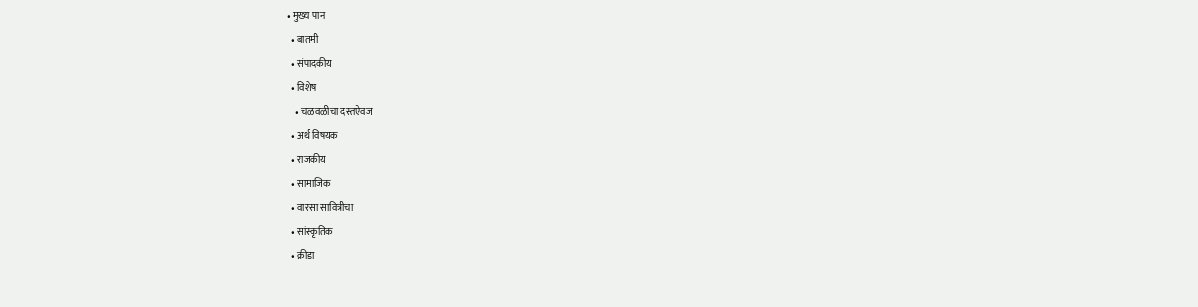• मुख्य पान
  • बातमी
  • संपादकीय
  • विशेष
    • चळवळीचा दस्तऐवज
  • अर्थ विषयक
  • राजकीय
  • सामाजिक
  • वारसा सावित्रीचा
  • सांस्कृतिक
  • क्रीडा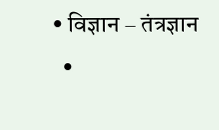• विज्ञान – तंत्रज्ञान
  •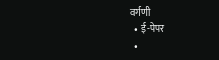वर्गणी
  • ई-पेपर
  •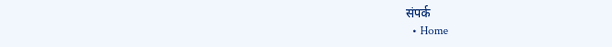संपर्क
  • Home